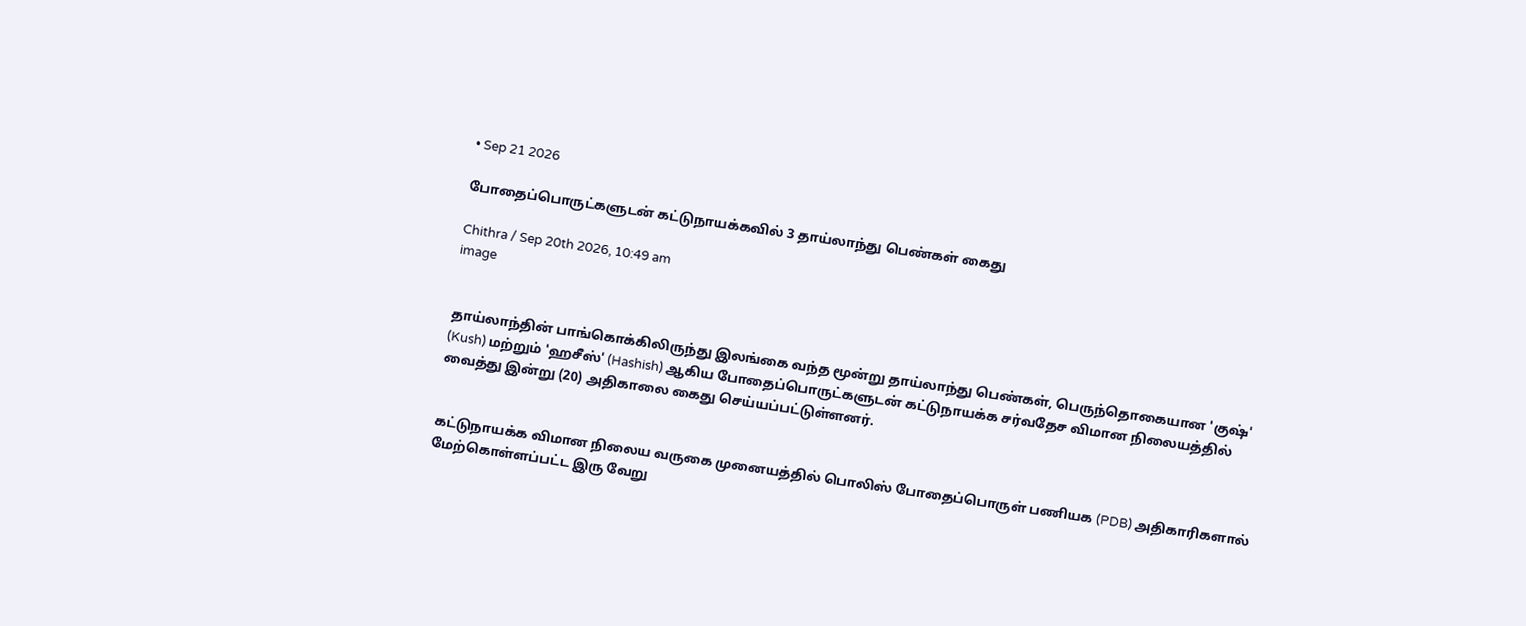• Sep 21 2026

போதைப்பொருட்களுடன் கட்டுநாயக்கவில் 3 தாய்லாந்து பெண்கள் கைது

Chithra / Sep 20th 2026, 10:49 am
image


தாய்லாந்தின் பாங்கொக்கிலிருந்து இலங்கை வந்த மூன்று தாய்லாந்து பெண்கள், பெருந்தொகையான 'குஷ்' (Kush) மற்றும் 'ஹசீஸ்' (Hashish) ஆகிய போதைப்பொருட்களுடன் கட்டுநாயக்க சர்வதேச விமான நிலையத்தில் வைத்து இன்று (20) அதிகாலை கைது செய்யப்பட்டுள்ளனர்.


கட்டுநாயக்க விமான நிலைய வருகை முனையத்தில் பொலிஸ் போதைப்பொருள் பணியக (PDB) அதிகாரிகளால் மேற்கொள்ளப்பட்ட இரு வேறு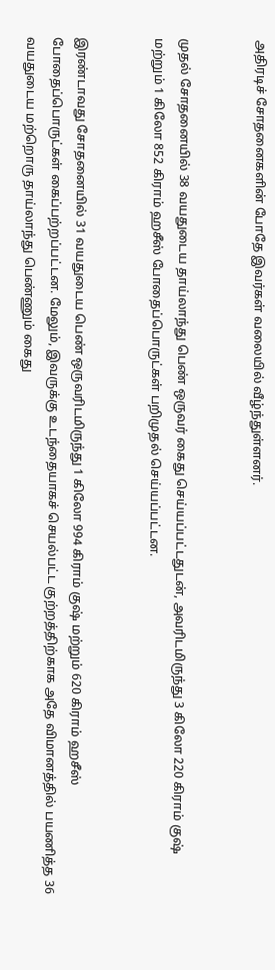அதிரடிச் சோதனைகளின் போதே இவர்கள் வலையில் வீழ்ந்துள்ளனர்.


முதல் சோதனையில் 38 வயதுடைய தாய்லாந்து பெண் ஒருவர் கைது செய்யப்பட்டதுடன், அவரிடமிருந்து 3 கிலோ 220 கிராம் குஷ் மற்றும் 1 கிலோ 852 கிராம் ஹசீஸ் போதைப்பொருட்கள் பறிமுதல் செய்யப்பட்டன.


இரண்டாவது சோதனையில் 31 வயதுடைய பெண் ஒருவரிடமிருந்து 1 கிலோ 994 கிராம் குஷ் மற்றும் 620 கிராம் ஹசீஸ் போதைப்பொருட்கள் கைப்பற்றப்பட்டன. மேலும், இவருக்கு உடந்தையாகச் செயல்பட்ட குற்றத்திற்காக அதே விமானத்தில் பயணித்த 36 வயதுடைய மற்றொரு தாய்லாந்து பெண்ணும் கைது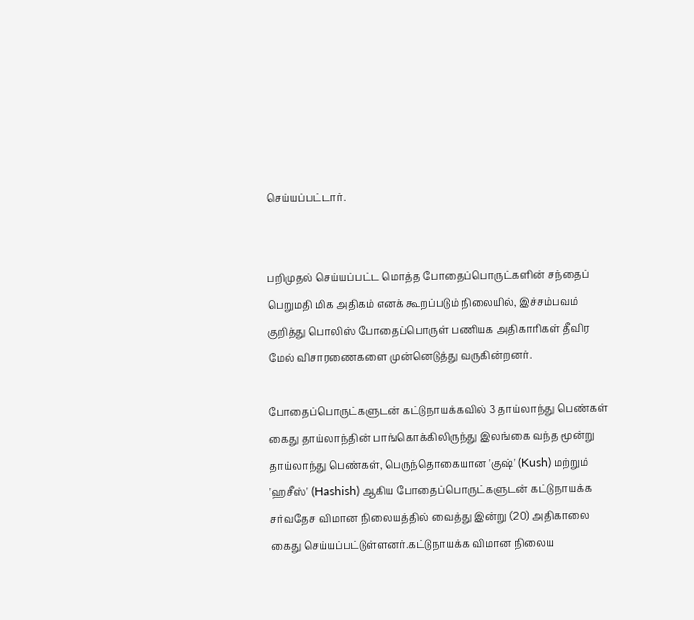செய்யப்பட்டார்.


பறிமுதல் செய்யப்பட்ட மொத்த போதைப்பொருட்களின் சந்தைப் பெறுமதி மிக அதிகம் எனக் கூறப்படும் நிலையில், இச்சம்பவம் குறித்து பொலிஸ் போதைப்பொருள் பணியக அதிகாரிகள் தீவிர மேல் விசாரணைகளை முன்னெடுத்து வருகின்றனர்.

போதைப்பொருட்களுடன் கட்டுநாயக்கவில் 3 தாய்லாந்து பெண்கள் கைது தாய்லாந்தின் பாங்கொக்கிலிருந்து இலங்கை வந்த மூன்று தாய்லாந்து பெண்கள், பெருந்தொகையான 'குஷ்' (Kush) மற்றும் 'ஹசீஸ்' (Hashish) ஆகிய போதைப்பொருட்களுடன் கட்டுநாயக்க சர்வதேச விமான நிலையத்தில் வைத்து இன்று (20) அதிகாலை கைது செய்யப்பட்டுள்ளனர்.கட்டுநாயக்க விமான நிலைய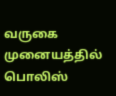வருகை முனையத்தில் பொலிஸ்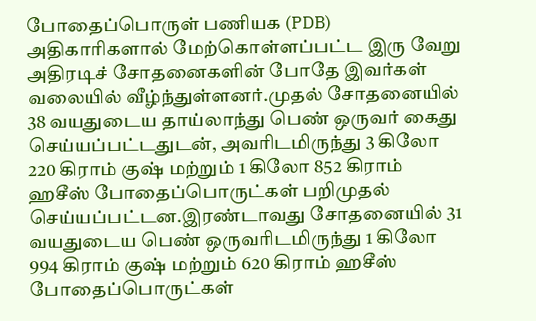போதைப்பொருள் பணியக (PDB) அதிகாரிகளால் மேற்கொள்ளப்பட்ட இரு வேறு அதிரடிச் சோதனைகளின் போதே இவர்கள் வலையில் வீழ்ந்துள்ளனர்.முதல் சோதனையில் 38 வயதுடைய தாய்லாந்து பெண் ஒருவர் கைது செய்யப்பட்டதுடன், அவரிடமிருந்து 3 கிலோ 220 கிராம் குஷ் மற்றும் 1 கிலோ 852 கிராம் ஹசீஸ் போதைப்பொருட்கள் பறிமுதல் செய்யப்பட்டன.இரண்டாவது சோதனையில் 31 வயதுடைய பெண் ஒருவரிடமிருந்து 1 கிலோ 994 கிராம் குஷ் மற்றும் 620 கிராம் ஹசீஸ் போதைப்பொருட்கள்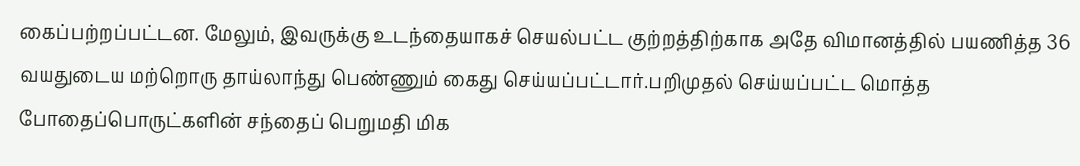கைப்பற்றப்பட்டன. மேலும், இவருக்கு உடந்தையாகச் செயல்பட்ட குற்றத்திற்காக அதே விமானத்தில் பயணித்த 36 வயதுடைய மற்றொரு தாய்லாந்து பெண்ணும் கைது செய்யப்பட்டார்.பறிமுதல் செய்யப்பட்ட மொத்த போதைப்பொருட்களின் சந்தைப் பெறுமதி மிக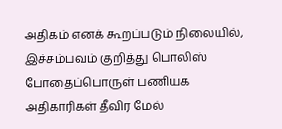அதிகம் எனக் கூறப்படும் நிலையில், இச்சம்பவம் குறித்து பொலிஸ் போதைப்பொருள் பணியக அதிகாரிகள் தீவிர மேல்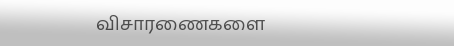விசாரணைகளை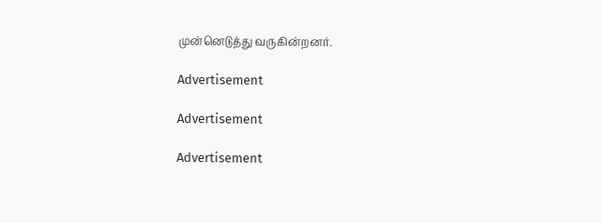முன்னெடுத்து வருகின்றனர்.

Advertisement

Advertisement

Advertisement